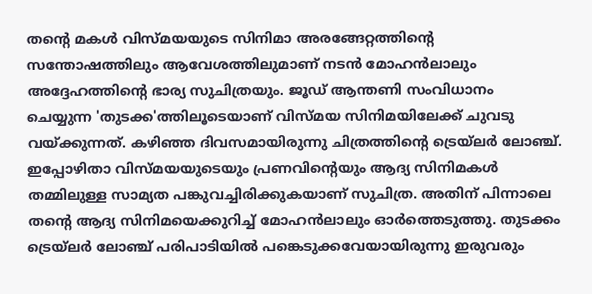തന്റെ മകൾ വിസ്മയയുടെ സിനിമാ അരങ്ങേറ്റത്തിന്റെ സന്തോഷത്തിലും ആവേശത്തിലുമാണ് നടൻ മോഹൻലാലും അദ്ദേഹത്തിന്റെ ഭാര്യ സുചിത്രയും. ജൂഡ് ആന്തണി സംവിധാനം ചെയ്യുന്ന 'തുടക്ക'ത്തിലൂടെയാണ് വിസ്മയ സിനിമയിലേക്ക് ചുവടു വയ്ക്കുന്നത്. കഴിഞ്ഞ ദിവസമായിരുന്നു ചിത്രത്തിന്റെ ട്രെയ്ലർ ലോഞ്ച്.
ഇപ്പോഴിതാ വിസ്മയയുടെയും പ്രണവിന്റെയും ആദ്യ സിനിമകൾ തമ്മിലുള്ള സാമ്യത പങ്കുവച്ചിരിക്കുകയാണ് സുചിത്ര. അതിന് പിന്നാലെ തന്റെ ആദ്യ സിനിമയെക്കുറിച്ച് മോഹൻലാലും ഓർത്തെടുത്തു. തുടക്കം ട്രെയ്ലർ ലോഞ്ച് പരിപാടിയിൽ പങ്കെടുക്കവേയായിരുന്നു ഇരുവരും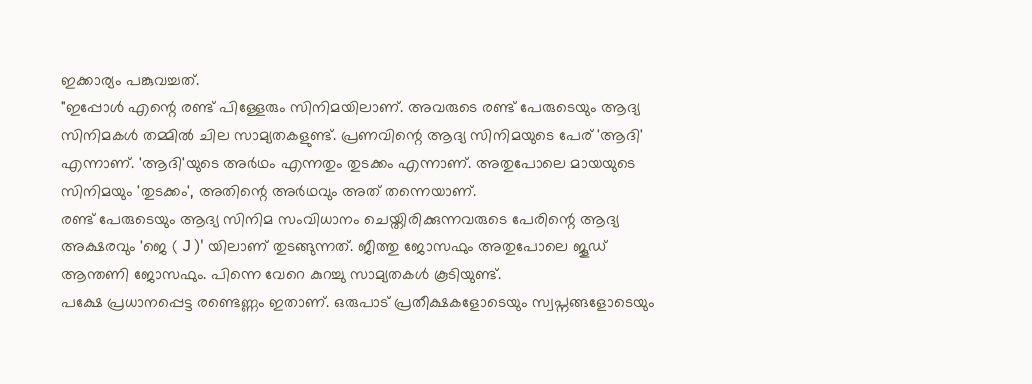ഇക്കാര്യം പങ്കുവച്ചത്.
"ഇപ്പോൾ എന്റെ രണ്ട് പിള്ളേരും സിനിമയിലാണ്. അവരുടെ രണ്ട് പേരുടെയും ആദ്യ സിനിമകൾ തമ്മിൽ ചില സാമ്യതകളുണ്ട്. പ്രണവിന്റെ ആദ്യ സിനിമയുടെ പേര് 'ആദി' എന്നാണ്. 'ആദി'യുടെ അർഥം എന്നതും തുടക്കം എന്നാണ്. അതുപോലെ മായയുടെ സിനിമയും 'തുടക്കം', അതിന്റെ അർഥവും അത് തന്നെയാണ്.
രണ്ട് പേരുടെയും ആദ്യ സിനിമ സംവിധാനം ചെയ്തിരിക്കുന്നവരുടെ പേരിന്റെ ആദ്യ അക്ഷരവും 'ജെ ( J )' യിലാണ് തുടങ്ങുന്നത്. ജീത്തു ജോസഫും അതുപോലെ ജൂഡ് ആന്തണി ജോസഫും. പിന്നെ വേറെ കുറച്ചു സാമ്യതകൾ കൂടിയുണ്ട്.
പക്ഷേ പ്രധാനപ്പെട്ട രണ്ടെണ്ണം ഇതാണ്. ഒരുപാട് പ്രതീക്ഷകളോടെയും സ്വപ്നങ്ങളോടെയും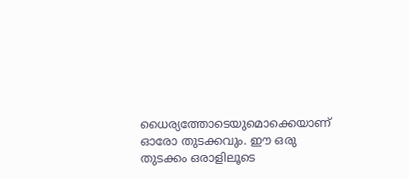ധൈര്യത്തോടെയുമൊക്കെയാണ് ഓരോ തുടക്കവും. ഈ ഒരു തുടക്കം ഒരാളിലൂടെ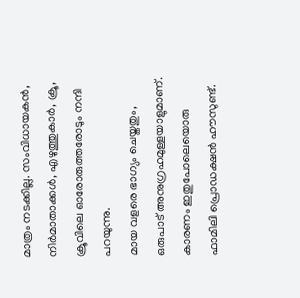മാത്രം നടക്കില്ല. സംവിധായകൻ, നിർമാതാക്കൾ, എഴുത്തുകാർ, ക്രൂ, ക്രൂവിലെ ഓരോരുത്തരോടും നന്ദി പറയുന്നു.
മായ വളരെ ഭാഗ്യം ചെയ്തതും, ഒരുപാട് അനുഗ്രഹമുള്ളയാളുമാണ്. കാരണം ഇതുപോലെയൊരു ഫാമിലി പ്രൊഡക്ഷൻ ഹൗസുണ്ട്.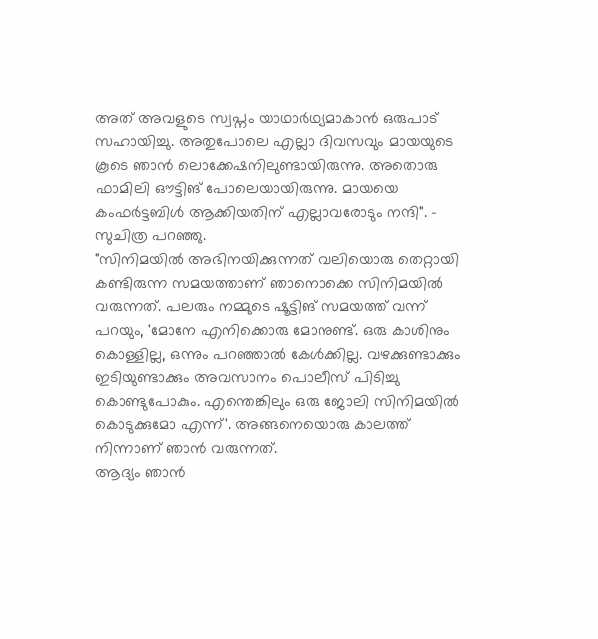അത് അവളുടെ സ്വപ്നം യാഥാർഥ്യമാകാൻ ഒരുപാട് സഹായിച്ചു. അതുപോലെ എല്ലാ ദിവസവും മായയുടെ കൂടെ ഞാൻ ലൊക്കേഷനിലുണ്ടായിരുന്നു. അതൊരു ഫാമിലി ഔട്ടിങ് പോലെയായിരുന്നു. മായയെ കംഫർട്ടബിൾ ആക്കിയതിന് എല്ലാവരോടും നന്ദി". - സുചിത്ര പറഞ്ഞു.
"സിനിമയിൽ അഭിനയിക്കുന്നത് വലിയൊരു തെറ്റായി കണ്ടിരുന്ന സമയത്താണ് ഞാനൊക്കെ സിനിമയിൽ വരുന്നത്. പലരും നമ്മുടെ ഷൂട്ടിങ് സമയത്ത് വന്ന് പറയും, 'മോനേ എനിക്കൊരു മോനുണ്ട്. ഒരു കാശിനും കൊള്ളില്ല, ഒന്നും പറഞ്ഞാൽ കേൾക്കില്ല. വഴക്കുണ്ടാക്കും ഇടിയുണ്ടാക്കും അവസാനം പൊലീസ് പിടിച്ചു കൊണ്ടുപോകും. എന്തെങ്കിലും ഒരു ജോലി സിനിമയിൽ കൊടുക്കുമോ എന്ന്'. അങ്ങനെയൊരു കാലത്ത് നിന്നാണ് ഞാൻ വരുന്നത്.
ആദ്യം ഞാൻ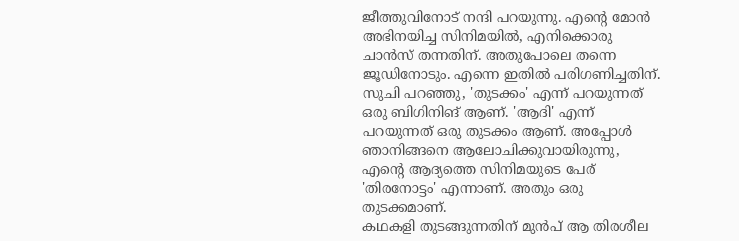ജീത്തുവിനോട് നന്ദി പറയുന്നു. എന്റെ മോൻ അഭിനയിച്ച സിനിമയിൽ, എനിക്കൊരു ചാൻസ് തന്നതിന്. അതുപോലെ തന്നെ ജൂഡിനോടും. എന്നെ ഇതിൽ പരിഗണിച്ചതിന്. സുചി പറഞ്ഞു, 'തുടക്കം' എന്ന് പറയുന്നത് ഒരു ബിഗിനിങ് ആണ്. 'ആദി' എന്ന് പറയുന്നത് ഒരു തുടക്കം ആണ്. അപ്പോൾ ഞാനിങ്ങനെ ആലോചിക്കുവായിരുന്നു, എന്റെ ആദ്യത്തെ സിനിമയുടെ പേര് 'തിരനോട്ടം' എന്നാണ്. അതും ഒരു തുടക്കമാണ്.
കഥകളി തുടങ്ങുന്നതിന് മുൻപ് ആ തിരശീല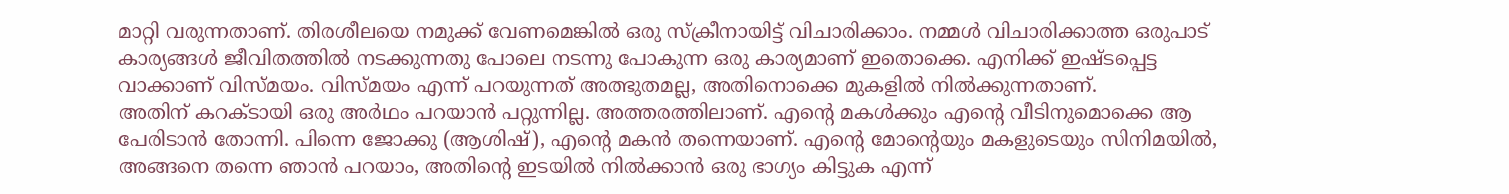മാറ്റി വരുന്നതാണ്. തിരശീലയെ നമുക്ക് വേണമെങ്കിൽ ഒരു സ്ക്രീനായിട്ട് വിചാരിക്കാം. നമ്മൾ വിചാരിക്കാത്ത ഒരുപാട് കാര്യങ്ങൾ ജീവിതത്തിൽ നടക്കുന്നതു പോലെ നടന്നു പോകുന്ന ഒരു കാര്യമാണ് ഇതൊക്കെ. എനിക്ക് ഇഷ്ടപ്പെട്ട വാക്കാണ് വിസ്മയം. വിസ്മയം എന്ന് പറയുന്നത് അത്ഭുതമല്ല, അതിനൊക്കെ മുകളിൽ നിൽക്കുന്നതാണ്.
അതിന് കറക്ടായി ഒരു അർഥം പറയാൻ പറ്റുന്നില്ല. അത്തരത്തിലാണ്. എന്റെ മകൾക്കും എന്റെ വീടിനുമൊക്കെ ആ പേരിടാൻ തോന്നി. പിന്നെ ജോക്കു (ആശിഷ്), എന്റെ മകൻ തന്നെയാണ്. എന്റെ മോന്റെയും മകളുടെയും സിനിമയിൽ, അങ്ങനെ തന്നെ ഞാൻ പറയാം, അതിന്റെ ഇടയിൽ നിൽക്കാൻ ഒരു ഭാഗ്യം കിട്ടുക എന്ന്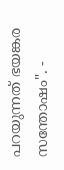പറയുന്നത് ഭയങ്കര സന്തോഷം". -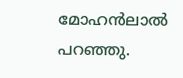മോഹൻലാൽ പറഞ്ഞു.